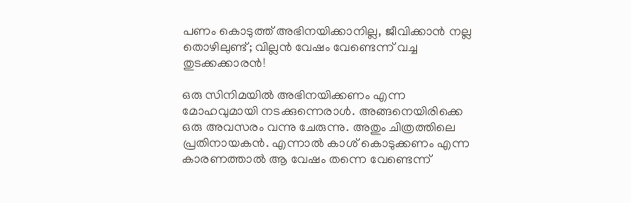പണം കൊടുത്ത് അഭിനയിക്കാനില്ല, ജീവിക്കാന്‍ നല്ല തൊഴിലുണ്ട്; വില്ലന്‍ വേഷം വേണ്ടെന്ന് വച്ച തുടക്കക്കാരന്‍!

ഒരു സിനിമയില്‍ അഭിനയിക്കണം എന്ന മോഹവുമായി നടക്കുന്നെരാള്‍. അങ്ങനെയിരിക്കെ ഒരു അവസരം വന്നു ചേരുന്നു. അതും ചിത്രത്തിലെ പ്രതിനായകന്‍. എന്നാല്‍ കാശ് കൊടുക്കണം എന്ന കാരണത്താല്‍ ആ വേഷം തന്നെ വേണ്ടെന്ന്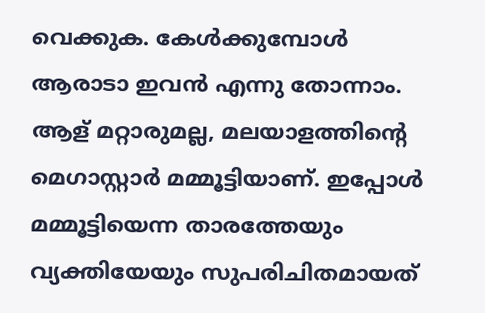വെക്കുക. കേള്‍ക്കുമ്പോള്‍ ആരാടാ ഇവന്‍ എന്നു തോന്നാം. ആള് മറ്റാരുമല്ല, മലയാളത്തിന്റെ മെഗാസ്റ്റാര്‍ മമ്മൂട്ടിയാണ്. ഇപ്പോള്‍ മമ്മൂട്ടിയെന്ന താരത്തേയും വ്യക്തിയേയും സുപരിചിതമായത്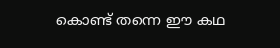കൊണ്ട് തന്നെ ഈ കഥ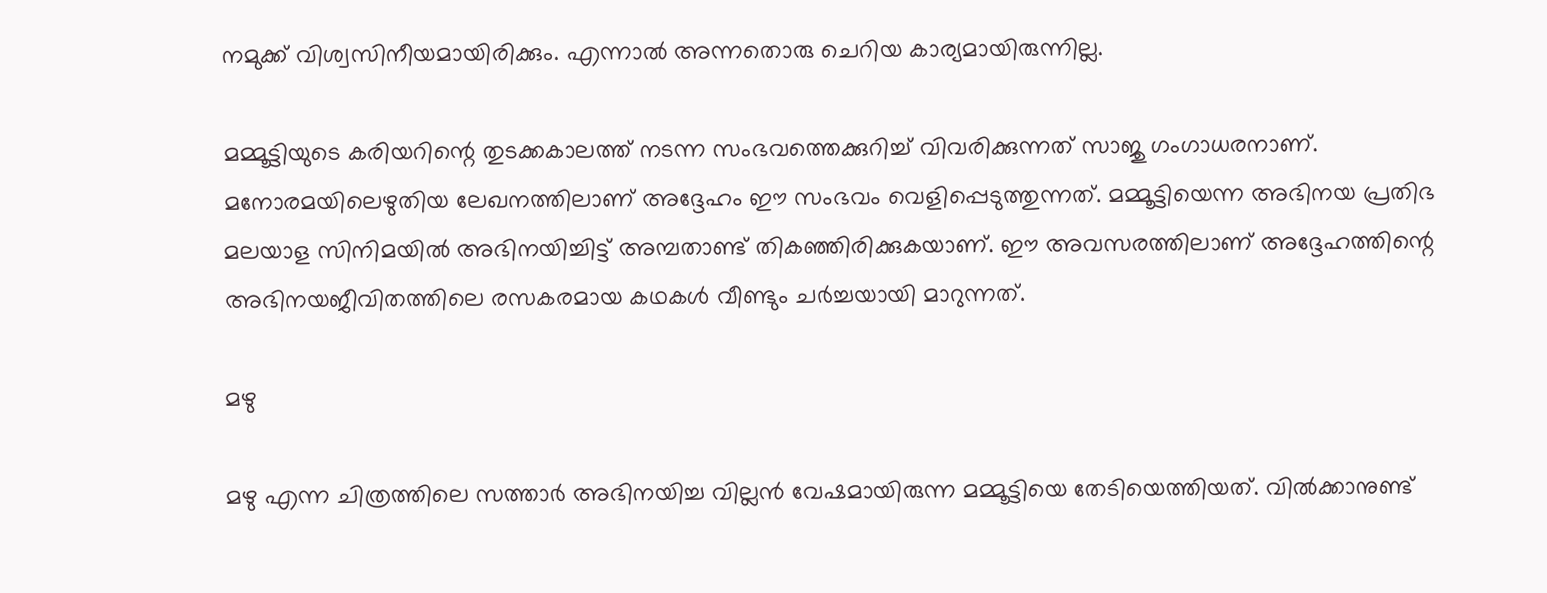നമുക്ക് വിശ്വസിനീയമായിരിക്കും. എന്നാല്‍ അന്നതൊരു ചെറിയ കാര്യമായിരുന്നില്ല.

മമ്മൂട്ടിയുടെ കരിയറിന്റെ തുടക്കകാലത്ത് നടന്ന സംഭവത്തെക്കുറിച്ച് വിവരിക്കുന്നത് സാജു ഗംഗാധരനാണ്. മനോരമയിലെഴുതിയ ലേഖനത്തിലാണ് അദ്ദേഹം ഈ സംഭവം വെളിപ്പെടുത്തുന്നത്. മമ്മൂട്ടിയെന്ന അഭിനയ പ്രതിഭ മലയാള സിനിമയില്‍ അഭിനയിച്ചിട്ട് അമ്പതാണ്ട് തികഞ്ഞിരിക്കുകയാണ്. ഈ അവസരത്തിലാണ് അദ്ദേഹത്തിന്റെ അഭിനയജീവിതത്തിലെ രസകരമായ കഥകള്‍ വീണ്ടും ചര്‍ച്ചയായി മാറുന്നത്.

മഴു

മഴു എന്ന ചിത്രത്തിലെ സത്താര്‍ അഭിനയിച്ച വില്ലന്‍ വേഷമായിരുന്ന മമ്മൂട്ടിയെ തേടിയെത്തിയത്. വില്‍ക്കാനുണ്ട്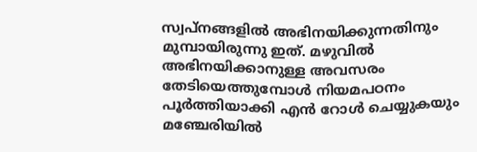സ്വപ്‌നങ്ങളില്‍ അഭിനയിക്കുന്നതിനും മുമ്പായിരുന്നു ഇത്. മഴുവില്‍ അഭിനയിക്കാനുള്ള അവസരം തേടിയെത്തുമ്പോള്‍ നിയമപഠനം പൂര്‍ത്തിയാക്കി എന്‍ റോള്‍ ചെയ്യുകയും മഞ്ചേരിയില്‍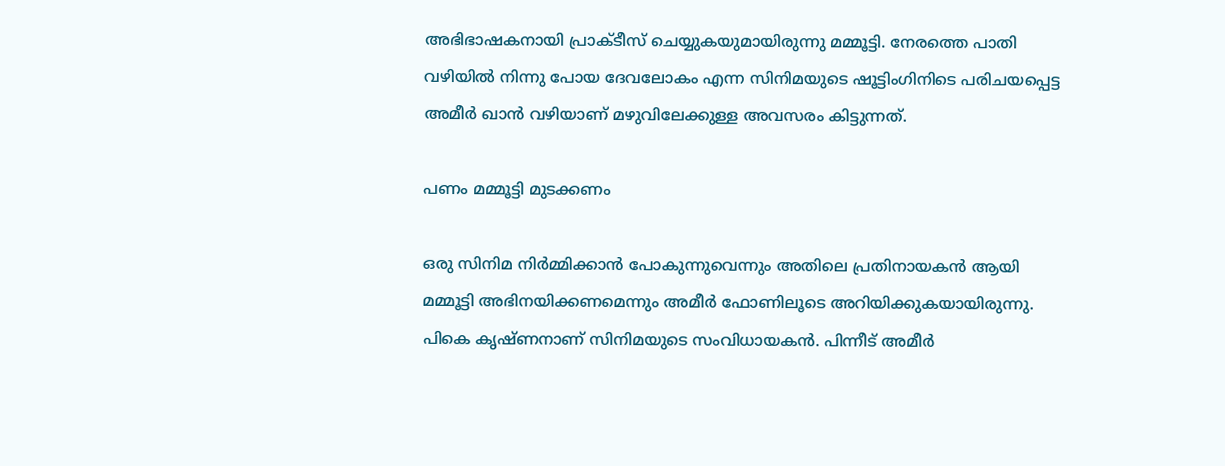അഭിഭാഷകനായി പ്രാക്ടീസ് ചെയ്യുകയുമായിരുന്നു മമ്മൂട്ടി. നേരത്തെ പാതി വഴിയില്‍ നിന്നു പോയ ദേവലോകം എന്ന സിനിമയുടെ ഷൂട്ടിംഗിനിടെ പരിചയപ്പെട്ട അമീര്‍ ഖാന്‍ വഴിയാണ് മഴുവിലേക്കുള്ള അവസരം കിട്ടുന്നത്.

പണം മമ്മൂട്ടി മുടക്കണം

ഒരു സിനിമ നിര്‍മ്മിക്കാന്‍ പോകുന്നുവെന്നും അതിലെ പ്രതിനായകന്‍ ആയി മമ്മൂട്ടി അഭിനയിക്കണമെന്നും അമീര്‍ ഫോണിലൂടെ അറിയിക്കുകയായിരുന്നു. പികെ കൃഷ്ണനാണ് സിനിമയുടെ സംവിധായകന്‍. പിന്നീട് അമീര്‍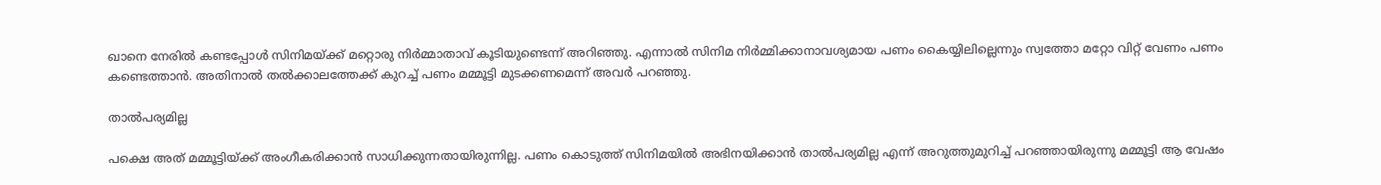ഖാനെ നേരില്‍ കണ്ടപ്പോള്‍ സിനിമയ്ക്ക് മറ്റൊരു നിര്‍മ്മാതാവ് കൂടിയുണ്ടെന്ന് അറിഞ്ഞു. എന്നാല്‍ സിനിമ നിര്‍മ്മിക്കാനാവശ്യമായ പണം കൈയ്യിലില്ലെന്നും സ്വത്തോ മറ്റോ വിറ്റ് വേണം പണം കണ്ടെത്താന്‍. അതിനാല്‍ തല്‍ക്കാലത്തേക്ക് കുറച്ച് പണം മമ്മൂട്ടി മുടക്കണമെന്ന് അവര്‍ പറഞ്ഞു.

താല്‍പര്യമില്ല

പക്ഷെ അത് മമ്മൂട്ടിയ്ക്ക് അംഗീകരിക്കാന്‍ സാധിക്കുന്നതായിരുന്നില്ല. പണം കൊടുത്ത് സിനിമയില്‍ അഭിനയിക്കാന്‍ താല്‍പര്യമില്ല എന്ന് അറുത്തുമുറിച്ച് പറഞ്ഞായിരുന്നു മമ്മൂട്ടി ആ വേഷം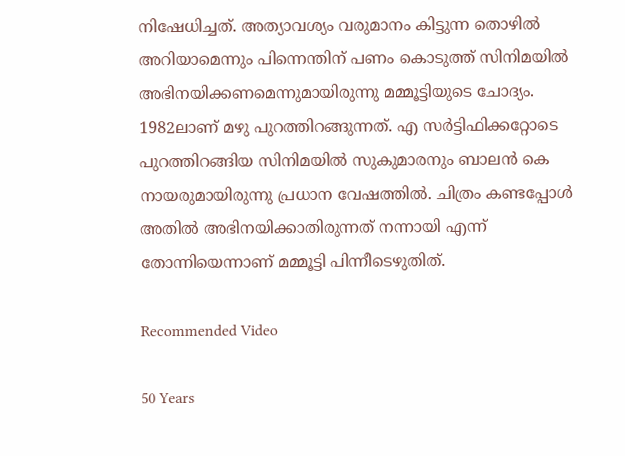നിഷേധിച്ചത്. അത്യാവശ്യം വരുമാനം കിട്ടുന്ന തൊഴില്‍ അറിയാമെന്നും പിന്നെന്തിന് പണം കൊടുത്ത് സിനിമയില്‍ അഭിനയിക്കണമെന്നുമായിരുന്നു മമ്മൂട്ടിയുടെ ചോദ്യം. 1982ലാണ് മഴു പുറത്തിറങ്ങുന്നത്. എ സര്‍ട്ടിഫിക്കറ്റോടെ പുറത്തിറങ്ങിയ സിനിമയില്‍ സുകുമാരനും ബാലന്‍ കെ നായരുമായിരുന്നു പ്രധാന വേഷത്തില്‍. ചിത്രം കണ്ടപ്പോള്‍ അതില്‍ അഭിനയിക്കാതിരുന്നത് നന്നായി എന്ന് തോന്നിയെന്നാണ് മമ്മൂട്ടി പിന്നീടെഴുതിത്.

Recommended Video

50 Years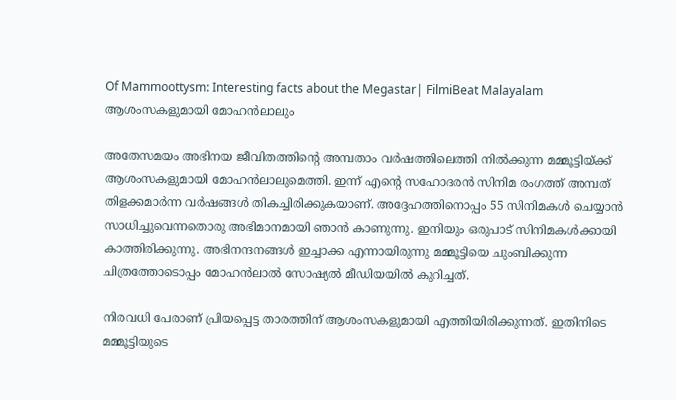Of Mammoottysm: Interesting facts about the Megastar| FilmiBeat Malayalam
ആശംസകളുമായി മോഹന്‍ലാലും

അതേസമയം അഭിനയ ജീവിതത്തിന്റെ അമ്പതാം വര്‍ഷത്തിലെത്തി നില്‍ക്കുന്ന മമ്മൂട്ടിയ്ക്ക് ആശംസകളുമായി മോഹന്‍ലാലുമെത്തി. ഇന്ന് എന്റെ സഹോദരന്‍ സിനിമ രംഗത്ത് അമ്പത് തിളക്കമാര്‍ന്ന വര്‍ഷങ്ങള്‍ തികച്ചിരിക്കുകയാണ്. അദ്ദേഹത്തിനൊപ്പം 55 സിനിമകള്‍ ചെയ്യാന്‍ സാധിച്ചുവെന്നതൊരു അഭിമാനമായി ഞാന്‍ കാണുന്നു. ഇനിയും ഒരുപാട് സിനിമകള്‍ക്കായി കാത്തിരിക്കുന്നു. അഭിനന്ദനങ്ങള്‍ ഇച്ചാക്ക എന്നായിരുന്നു മമ്മൂട്ടിയെ ചുംബിക്കുന്ന ചിത്രത്തോടൊപ്പം മോഹന്‍ലാല്‍ സോഷ്യല്‍ മീഡിയയില്‍ കുറിച്ചത്.

നിരവധി പേരാണ് പ്രിയപ്പെട്ട താരത്തിന് ആശംസകളുമായി എത്തിയിരിക്കുന്നത്. ഇതിനിടെ മമ്മൂട്ടിയുടെ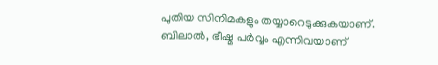പുതിയ സിനിമകളും തയ്യാറെടുക്കുകയാണ്. ബിലാല്‍, ഭീഷ്മ പര്‍വ്വം എന്നിവയാണ്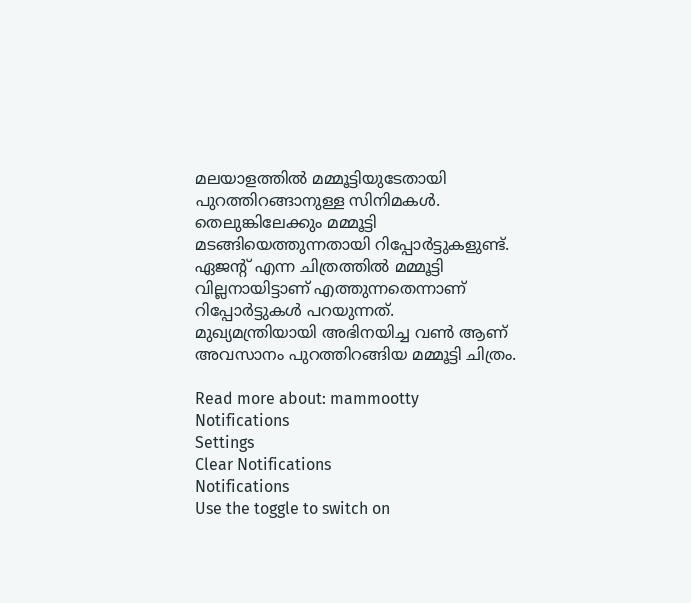മലയാളത്തില്‍ മമ്മൂട്ടിയുടേതായി പുറത്തിറങ്ങാനുള്ള സിനിമകള്‍. തെലുങ്കിലേക്കും മമ്മൂട്ടി മടങ്ങിയെത്തുന്നതായി റിപ്പോര്‍ട്ടുകളുണ്ട്. ഏജന്റ് എന്ന ചിത്രത്തില്‍ മമ്മൂട്ടി വില്ലനായിട്ടാണ് എത്തുന്നതെന്നാണ് റിപ്പോര്‍ട്ടുകള്‍ പറയുന്നത്. മുഖ്യമന്ത്രിയായി അഭിനയിച്ച വണ്‍ ആണ് അവസാനം പുറത്തിറങ്ങിയ മമ്മൂട്ടി ചിത്രം.

Read more about: mammootty
Notifications
Settings
Clear Notifications
Notifications
Use the toggle to switch on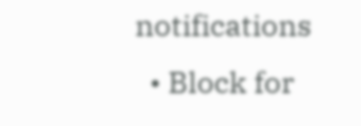notifications
  • Block for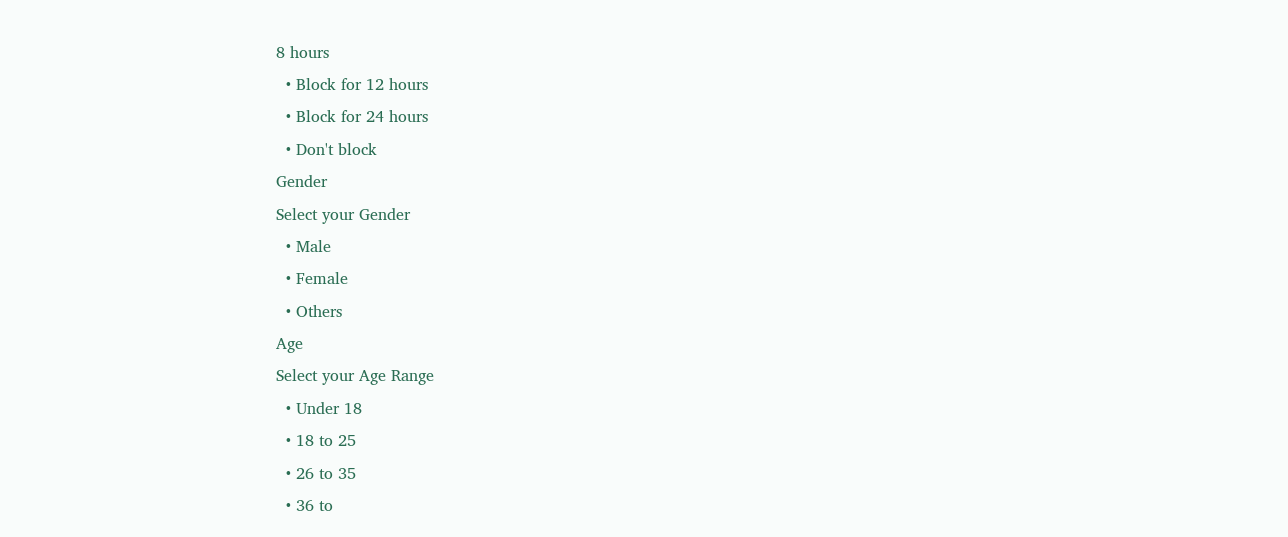8 hours
  • Block for 12 hours
  • Block for 24 hours
  • Don't block
Gender
Select your Gender
  • Male
  • Female
  • Others
Age
Select your Age Range
  • Under 18
  • 18 to 25
  • 26 to 35
  • 36 to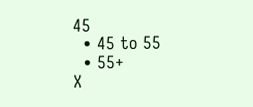45
  • 45 to 55
  • 55+
X